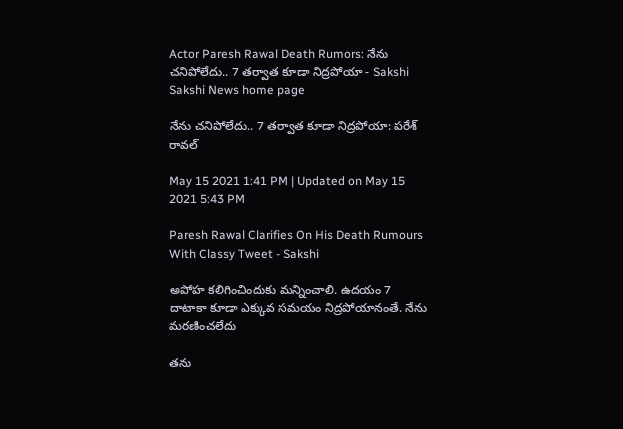Actor Paresh Rawal Death Rumors: నేను చనిపోలేదు.. 7 తర్వాత కూడా నిద్రపోయా - Sakshi
Sakshi News home page

నేను చనిపోలేదు.. 7 తర్వాత కూడా నిద్రపోయా: పరేశ్‌ రావల్‌

May 15 2021 1:41 PM | Updated on May 15 2021 5:43 PM

Paresh Rawal Clarifies On His Death Rumours With Classy Tweet - Sakshi

అపోహ కలిగించిందుకు మన్నించాలి. ఉదయం 7 దాటాకా కూడా ఎక్కువ సమయం నిద్రపోయానంతే. నేను మరణించలేదు

తను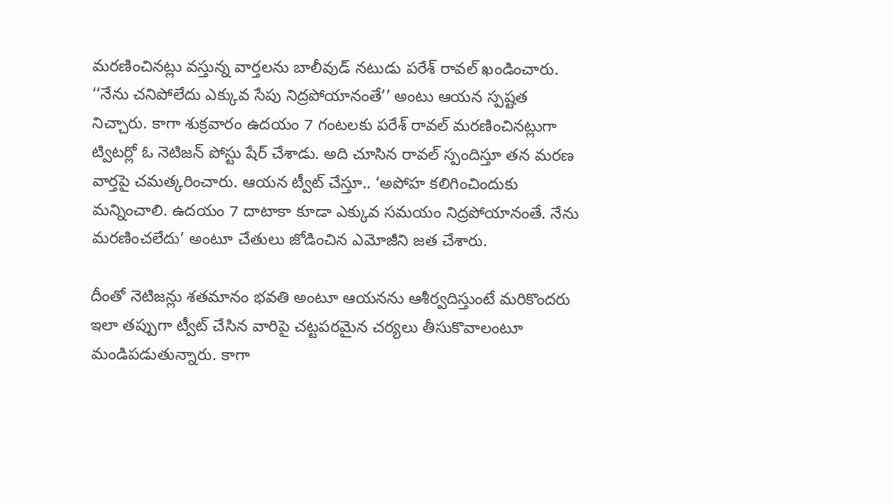మరణించినట్లు వస్తున్న వార్తలను బాలీవుడ్‌ నటుడు పరేశ్‌ రావల్‌ ఖండించారు. ‘‘నేను చనిపోలేదు ఎక్కువ సేపు నిద్రపోయానంతే’’ అంటు ఆయన స్పష్టత నిచ్చారు. కాగా శుక్రవారం ఉదయం 7 గంటలకు పరేశ్‌ రావల్‌ మరణించినట్లుగా ట్విటర్లో ఓ నెటిజన్‌ పోస్టు షేర్‌ చేశాడు. అది చూసిన రావల్‌ స్పందిస్తూ తన మరణ వార్తపై చమత్కరించారు. ఆయన ట్వీట్‌ చేస్తూ.. ‘అపోహ కలిగించిందుకు మన్నించాలి. ఉదయం 7 దాటాకా కూడా ఎక్కువ సమయం నిద్రపోయానంతే. నేను మరణించలేదు’ అంటూ చేతులు జోడించిన ఎమోజీని జత చేశారు.

దీంతో నెటిజన్లు శతమానం భవతి అంటూ ఆయనను ఆశీర్వదిస్తుంటే మరికొందరు ఇలా తప్పుగా ట్వీట్‌ చేసిన వారిపై చట్టపరమైన చర్యలు తీసుకొవాలంటూ మండిపడుతున్నారు. కాగా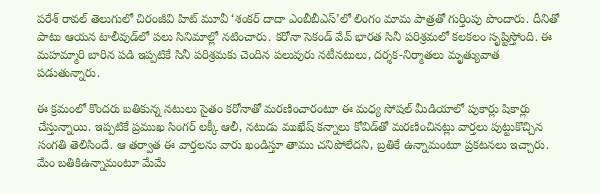పరేశ్‌ రావల్‌ తెలుగులో చిరంజీవి హిట్‌ మూవీ ‘శంకర్‌ దాదా ఎంబీబీఎస్‌’లో లింగం మామ పాత్రతో గుర్తింపు పొందారు. దీనితో పాటు ఆయన టాలీవుడ్‌లో పలు సినిమాల్లో నటించారు. కరోనా సెకండ్‌ వేవ్‌ భారత సినీ పరిశ్రమలో కలకలం సృష్టిస్తోంది. ఈ మహమ్మారి బారిన పడి ఇప్పటికే సినీ పరిశ్రమకు చెందిన పలువురు నటీనటులు, దర్శక-నిర్మాతలు మృత్యువాత పడుతున్నారు.

ఈ క్రమంలో కొందరు బతికున్న నటులు సైతం కరోనాతో మరణించారంటూ ఈ మధ్య సోషల్‌ మీడియాలో పుకార్లు షికార్లు చేస్తున్నాయి. ఇప్పటికే ప్రముఖ సింగర్‌ లక్కీ ఆలీ, నటుడు ముఖేష్‌ కన్నాలు కోవిడ్‌తో మరణించినట్లు వార్తలు పుట్టుకొచ్చిన సంగతి తెలిసిందే. ఆ తర్వాత ఈ వార్తలను వారు ఖండిస్తూ తాము చనిపోలేదని, బ్రతికే ఉన్నామంటూ ప్రకటనలు ఇచ్చారు. మేం బతికిఉన్నామంటూ మేమే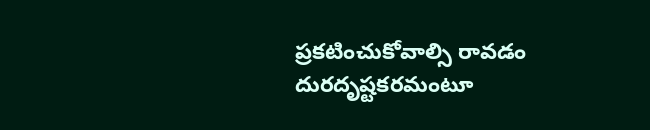ప్రకటించుకోవాల్సి రావడం దురదృష్టకరమంటూ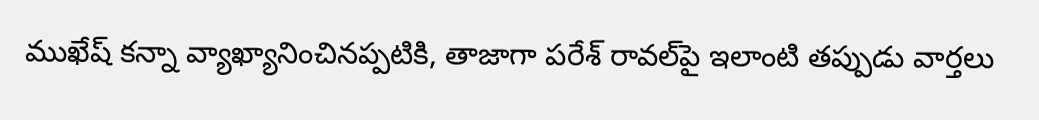ముఖేష్‌ కన్నా వ్యాఖ్యానించినప్పటికి, తాజాగా పరేశ్‌ రావల్‌పై ఇలాంటి తప్పుడు వార్తలు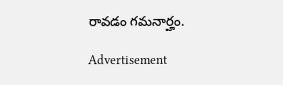రావడం గమనార్హం.

Advertisement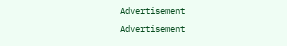Advertisement
Advertisement